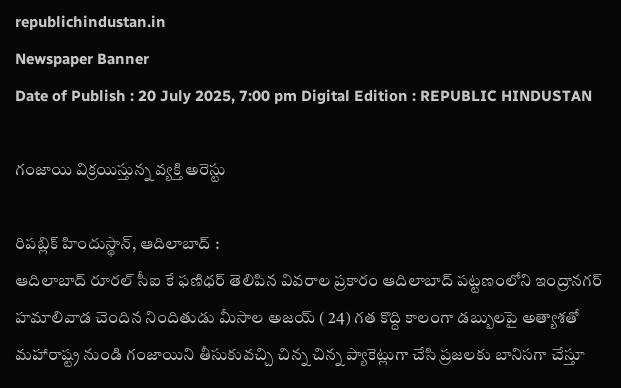republichindustan.in
Newspaper Banner
Date of Publish : 20 July 2025, 7:00 pm Digital Edition : REPUBLIC HINDUSTAN

గంజాయి విక్రయిస్తున్న వ్యక్తి అరెస్టు

రిపబ్లిక్ హిందుస్థాన్, ఆదిలాబాద్ :
ఆదిలాబాద్ రూరల్ సీఐ కే ఫణిధర్ తెలిపిన వివరాల ప్రకారం ఆదిలాబాద్ పట్టణంలోని ఇంద్రానగర్ హమాలివాడ చెందిన నిందితుడు మీసాల అజయ్ ( 24) గత కొద్ది కాలంగా డబ్బులపై అత్యాశతో మహారాష్ట్ర నుండి గంజాయిని తీసుకువచ్చి చిన్న చిన్న ప్యాకెట్లుగా చేసి ప్రజలకు బానిసగా చేస్తూ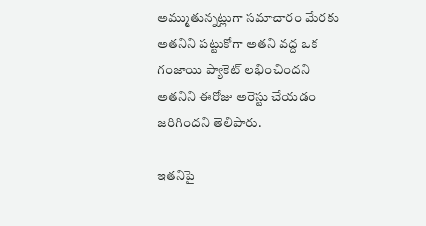అమ్ముతున్నట్లుగా సమాచారం మేరకు అతనిని పట్టుకోగా అతని వద్ద ఒక గంజాయి ప్యాకెట్ లభించిందని అతనిని ఈరోజు అరెస్టు చేయడం జరిగిందని తెలిపారు.

ఇతనిపై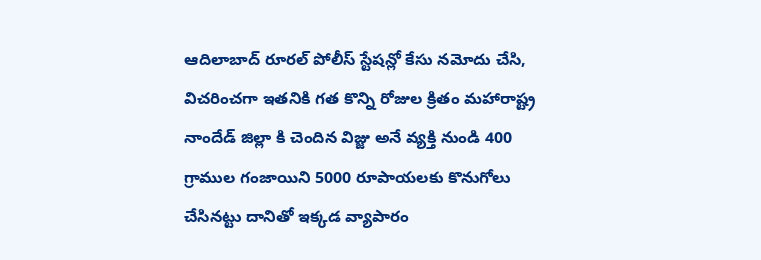ఆదిలాబాద్ రూరల్ పోలీస్ స్టేషన్లో కేసు నమోదు చేసి, విచరించగా ఇతనికి గత కొన్ని రోజుల క్రితం మహారాష్ట్ర  నాందేడ్ జిల్లా కి చెందిన విజ్జు అనే వ్యక్తి నుండి 400 గ్రాముల గంజాయిని 5000 రూపాయలకు కొనుగోలు చేసినట్టు దానితో ఇక్కడ వ్యాపారం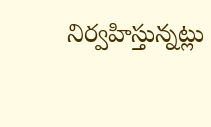నిర్వహిస్తున్నట్లు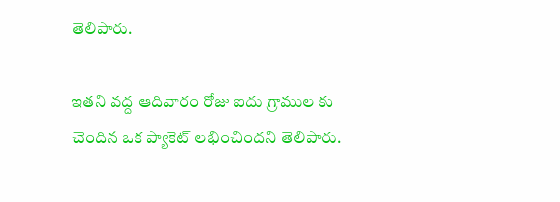తెలిపారు.

ఇతని వద్ద ఆదివారం రోజు ఐదు గ్రాముల కు చెందిన ఒక ప్యాకెట్ లభించిందని తెలిపారు.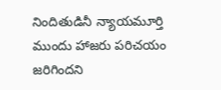నిందితుడినీ న్యాయమూర్తి ముందు హాజరు పరిచయం జరిగిందని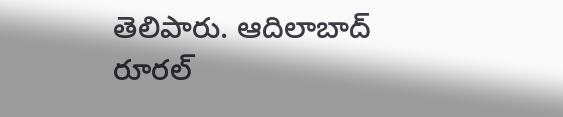తెలిపారు. ఆదిలాబాద్ రూరల్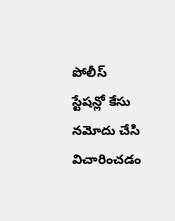పోలీస్ స్టేషన్లో కేసు నమోదు చేసి విచారించడం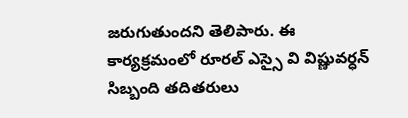జరుగుతుందని తెలిపారు. ఈ కార్యక్రమంలో రూరల్ ఎస్సై వి విష్ణువర్ధన్ సిబ్బంది తదితరులు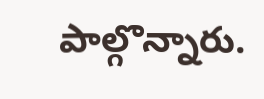పాల్గొన్నారు.